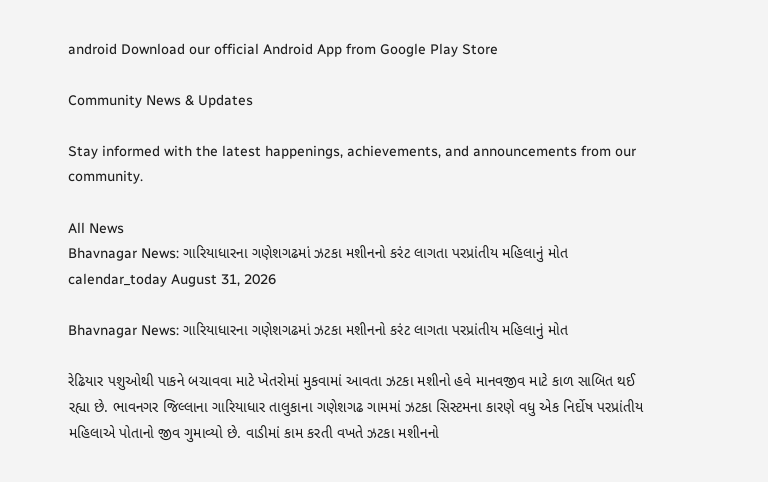android Download our official Android App from Google Play Store

Community News & Updates

Stay informed with the latest happenings, achievements, and announcements from our community.

All News
Bhavnagar News: ગારિયાધારના ગણેશગઢમાં ઝટકા મશીનનો કરંટ લાગતા પરપ્રાંતીય મહિલાનું મોત
calendar_today August 31, 2026

Bhavnagar News: ગારિયાધારના ગણેશગઢમાં ઝટકા મશીનનો કરંટ લાગતા પરપ્રાંતીય મહિલાનું મોત

રેઢિયાર પશુઓથી પાકને બચાવવા માટે ખેતરોમાં મુકવામાં આવતા ઝટકા મશીનો હવે માનવજીવ માટે કાળ સાબિત થઈ રહ્યા છે. ભાવનગર જિલ્લાના ગારિયાધાર તાલુકાના ગણેશગઢ ગામમાં ઝટકા સિસ્ટમના કારણે વધુ એક નિર્દોષ પરપ્રાંતીય મહિલાએ પોતાનો જીવ ગુમાવ્યો છે. વાડીમાં કામ કરતી વખતે ઝટકા મશીનનો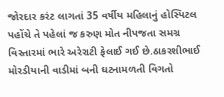જોરદાર કરંટ લાગતાં 35 વર્ષીય મહિલાનું હોસ્પિટલ પહોંચે તે પહેલાં જ કરુણ મોત નીપજતા સમગ્ર વિસ્તારમાં ભારે અરેરાટી ફેલાઈ ગઈ છે.ઠાકરશીભાઈ મોરડીયાની વાડીમાં બની ઘટનામળતી વિગતો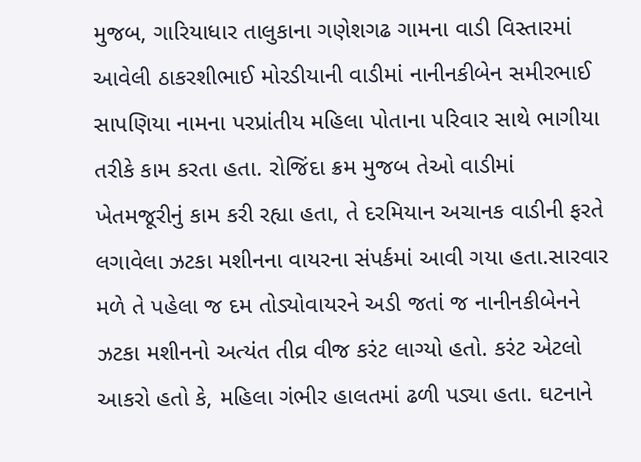મુજબ, ગારિયાધાર તાલુકાના ગણેશગઢ ગામના વાડી વિસ્તારમાં આવેલી ઠાકરશીભાઈ મોરડીયાની વાડીમાં નાનીનકીબેન સમીરભાઈ સાપણિયા નામના પરપ્રાંતીય મહિલા પોતાના પરિવાર સાથે ભાગીયા તરીકે કામ કરતા હતા. રોજિંદા ક્રમ મુજબ તેઓ વાડીમાં ખેતમજૂરીનું કામ કરી રહ્યા હતા, તે દરમિયાન અચાનક વાડીની ફરતે લગાવેલા ઝટકા મશીનના વાયરના સંપર્કમાં આવી ગયા હતા.સારવાર મળે તે પહેલા જ દમ તોડ્યોવાયરને અડી જતાં જ નાનીનકીબેનને ઝટકા મશીનનો અત્યંત તીવ્ર વીજ કરંટ લાગ્યો હતો. કરંટ એટલો આકરો હતો કે, મહિલા ગંભીર હાલતમાં ઢળી પડ્યા હતા. ઘટનાને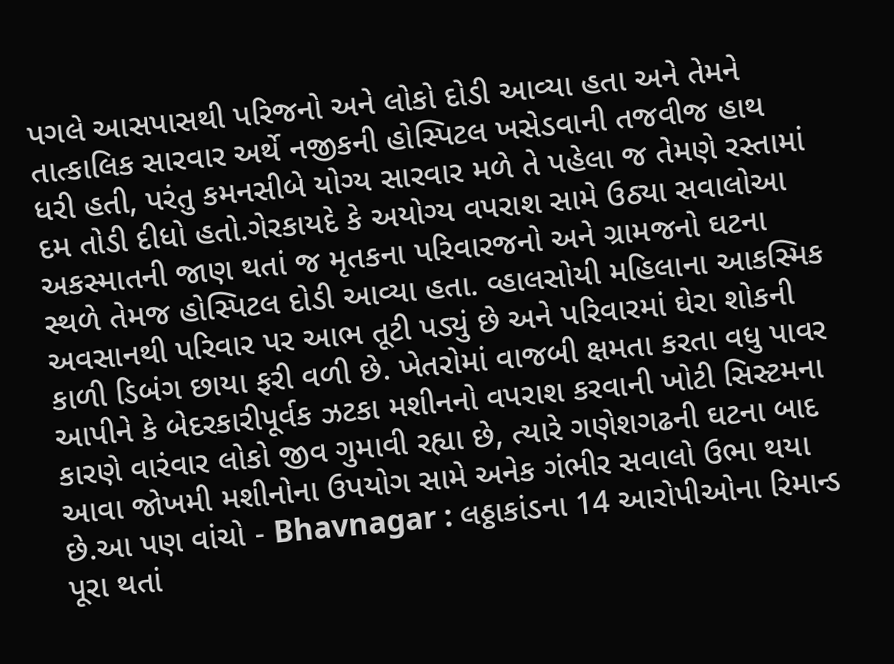પગલે આસપાસથી પરિજનો અને લોકો દોડી આવ્યા હતા અને તેમને તાત્કાલિક સારવાર અર્થે નજીકની હોસ્પિટલ ખસેડવાની તજવીજ હાથ ધરી હતી, પરંતુ કમનસીબે યોગ્ય સારવાર મળે તે પહેલા જ તેમણે રસ્તામાં દમ તોડી દીધો હતો.ગેરકાયદે કે અયોગ્ય વપરાશ સામે ઉઠ્યા સવાલોઆ અકસ્માતની જાણ થતાં જ મૃતકના પરિવારજનો અને ગ્રામજનો ઘટના સ્થળે તેમજ હોસ્પિટલ દોડી આવ્યા હતા. વ્હાલસોયી મહિલાના આકસ્મિક અવસાનથી પરિવાર પર આભ તૂટી પડ્યું છે અને પરિવારમાં ઘેરા શોકની કાળી ડિબંગ છાયા ફરી વળી છે. ખેતરોમાં વાજબી ક્ષમતા કરતા વધુ પાવર આપીને કે બેદરકારીપૂર્વક ઝટકા મશીનનો વપરાશ કરવાની ખોટી સિસ્ટમના કારણે વારંવાર લોકો જીવ ગુમાવી રહ્યા છે, ત્યારે ગણેશગઢની ઘટના બાદ આવા જોખમી મશીનોના ઉપયોગ સામે અનેક ગંભીર સવાલો ઉભા થયા છે.આ પણ વાંચો - Bhavnagar : લઠ્ઠાકાંડના 14 આરોપીઓના રિમાન્ડ પૂરા થતાં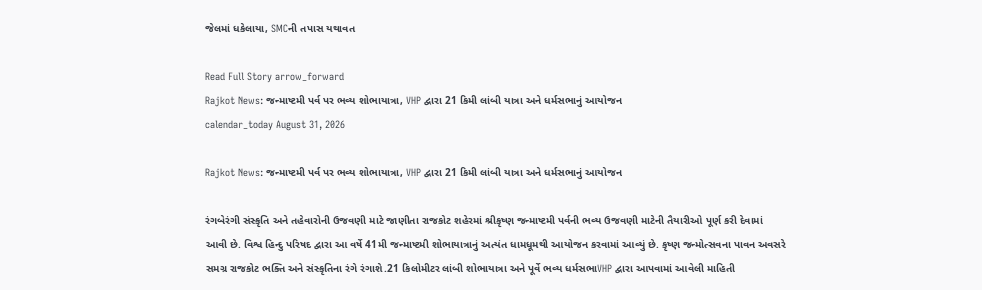જેલમાં ધકેલાયા, SMCની તપાસ યથાવત

Read Full Story arrow_forward
Rajkot News: જન્માષ્ટમી પર્વ પર ભવ્ય શોભાયાત્રા, VHP દ્વારા 21 કિમી લાંબી યાત્રા અને ધર્મસભાનું આયોજન
calendar_today August 31, 2026

Rajkot News: જન્માષ્ટમી પર્વ પર ભવ્ય શોભાયાત્રા, VHP દ્વારા 21 કિમી લાંબી યાત્રા અને ધર્મસભાનું આયોજન

રંગબેરંગી સંસ્કૃતિ અને તહેવારોની ઉજવણી માટે જાણીતા રાજકોટ શહેરમાં શ્રીકૃષ્ણ જન્માષ્ટમી પર્વની ભવ્ય ઉજવણી માટેની તૈયારીઓ પૂર્ણ કરી દેવામાં આવી છે. વિશ્વ હિન્દુ પરિષદ દ્વારા આ વર્ષે 41મી જન્માષ્ટમી શોભાયાત્રાનું અત્યંત ધામધૂમથી આયોજન કરવામાં આવ્યું છે. કૃષ્ણ જન્મોત્સવના પાવન અવસરે સમગ્ર રાજકોટ ભક્તિ અને સંસ્કૃતિના રંગે રંગાશે.21 કિલોમીટર લાંબી શોભાયાત્રા અને પૂર્વે ભવ્ય ધર્મસભાVHP દ્વારા આપવામાં આવેલી માહિતી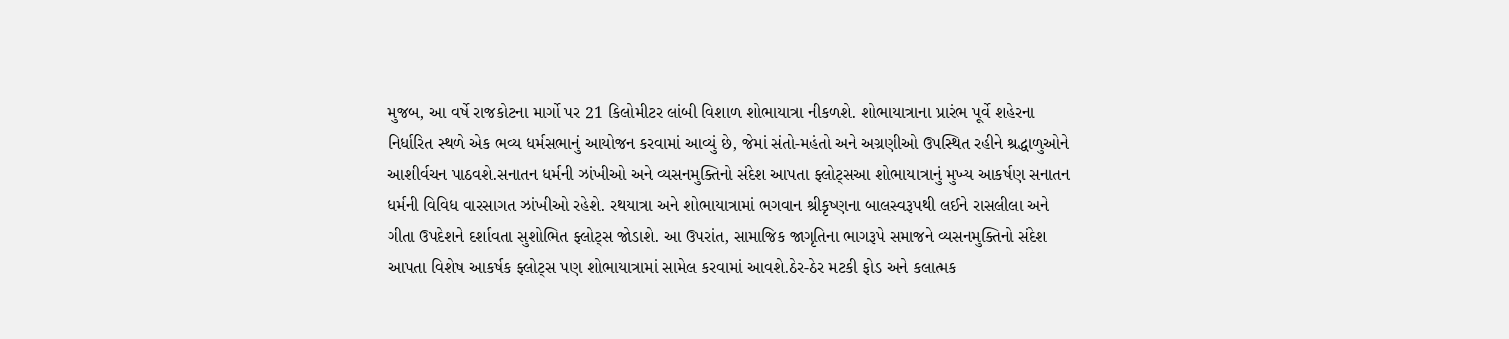મુજબ, આ વર્ષે રાજકોટના માર્ગો પર 21 કિલોમીટર લાંબી વિશાળ શોભાયાત્રા નીકળશે. શોભાયાત્રાના પ્રારંભ પૂર્વે શહેરના નિર્ધારિત સ્થળે એક ભવ્ય ધર્મસભાનું આયોજન કરવામાં આવ્યું છે, જેમાં સંતો-મહંતો અને અગ્રણીઓ ઉપસ્થિત રહીને શ્રદ્ધાળુઓને આશીર્વચન પાઠવશે.સનાતન ધર્મની ઝાંખીઓ અને વ્યસનમુક્તિનો સંદેશ આપતા ફ્લોટ્સઆ શોભાયાત્રાનું મુખ્ય આકર્ષણ સનાતન ધર્મની વિવિધ વારસાગત ઝાંખીઓ રહેશે. રથયાત્રા અને શોભાયાત્રામાં ભગવાન શ્રીકૃષ્ણના બાલસ્વરૂપથી લઈને રાસલીલા અને ગીતા ઉપદેશને દર્શાવતા સુશોભિત ફ્લોટ્સ જોડાશે. આ ઉપરાંત, સામાજિક જાગૃતિના ભાગરૂપે સમાજને વ્યસનમુક્તિનો સંદેશ આપતા વિશેષ આકર્ષક ફ્લોટ્સ પણ શોભાયાત્રામાં સામેલ કરવામાં આવશે.ઠેર-ઠેર મટકી ફોડ અને કલાત્મક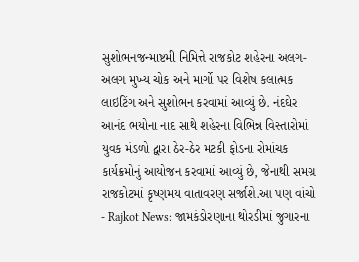સુશોભનજન્માષ્ટમી નિમિત્તે રાજકોટ શહેરના અલગ-અલગ મુખ્ય ચોક અને માર્ગો પર વિશેષ કલાત્મક લાઇટિંગ અને સુશોભન કરવામાં આવ્યું છે. નંદઘેર આનંદ ભયોના નાદ સાથે શહેરના વિભિન્ન વિસ્તારોમાં યુવક મંડળો દ્વારા ઠેર-ઠેર મટકી ફોડના રોમાંચક કાર્યક્રમોનું આયોજન કરવામાં આવ્યું છે, જેનાથી સમગ્ર રાજકોટમાં કૃષ્ણમય વાતાવરણ સર્જાશે.આ પણ વાંચો - Rajkot News: જામકંડોરણાના થોરડીમાં જુગારના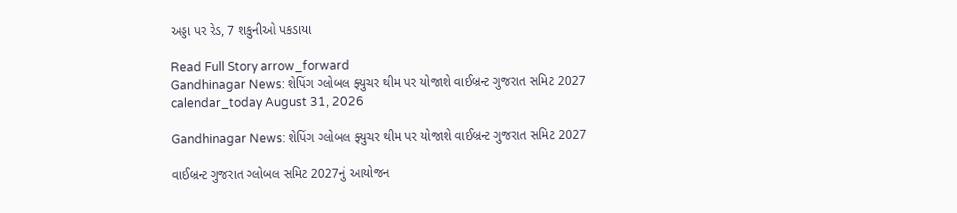અડ્ડા પર રેડ, 7 શકુનીઓ પકડાયા

Read Full Story arrow_forward
Gandhinagar News: શેપિંગ ગ્લોબલ ફ્યુચર થીમ પર યોજાશે વાઈબ્રન્ટ ગુજરાત સમિટ 2027
calendar_today August 31, 2026

Gandhinagar News: શેપિંગ ગ્લોબલ ફ્યુચર થીમ પર યોજાશે વાઈબ્રન્ટ ગુજરાત સમિટ 2027

વાઈબ્રન્ટ ગુજરાત ગ્લોબલ સમિટ 2027નું આયોજન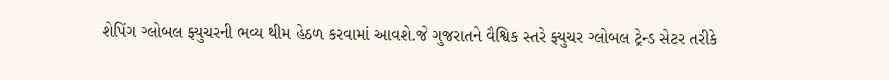શેપિંગ ગ્લોબલ ફ્યુચરની ભવ્ય થીમ હેઠળ કરવામાં આવશે.જે ગુજરાતને વૈશ્વિક સ્તરે ફ્યુચર ગ્લોબલ ટ્રેન્ડ સેટર તરીકે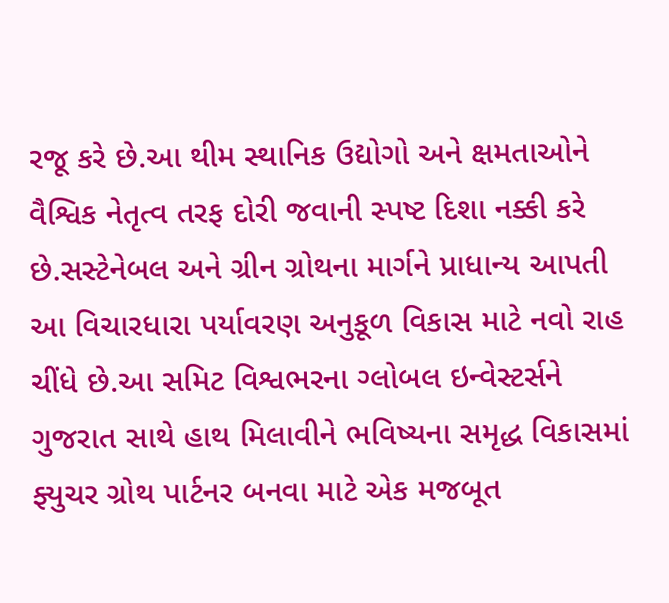રજૂ કરે છે.આ થીમ સ્થાનિક ઉદ્યોગો અને ક્ષમતાઓને વૈશ્વિક નેતૃત્વ તરફ દોરી જવાની સ્પષ્ટ દિશા નક્કી કરે છે.સસ્ટેનેબલ અને ગ્રીન ગ્રોથના માર્ગને પ્રાધાન્ય આપતી આ વિચારધારા પર્યાવરણ અનુકૂળ વિકાસ માટે નવો રાહ ચીંધે છે.આ સમિટ વિશ્વભરના ગ્લોબલ ઇન્વેસ્ટર્સને ગુજરાત સાથે હાથ મિલાવીને ભવિષ્યના સમૃદ્ધ વિકાસમાં ફ્યુચર ગ્રોથ પાર્ટનર બનવા માટે એક મજબૂત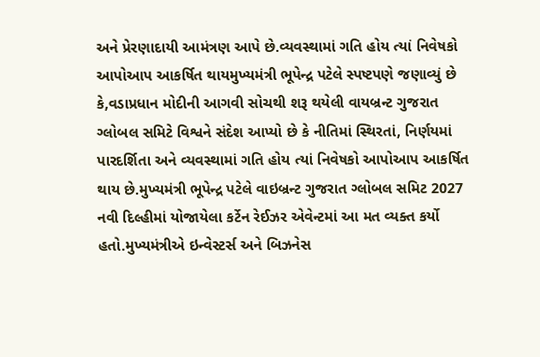અને પ્રેરણાદાયી આમંત્રણ આપે છે.વ્યવસ્થામાં ગતિ હોય ત્યાં નિવેષકો આપોઆપ આકર્ષિત થાયમુખ્યમંત્રી ભૂપેન્દ્ર પટેલે સ્પષ્ટપણે જણાવ્યું છે કે,વડાપ્રધાન મોદીની આગવી સોચથી શરૂ થયેલી વાયબ્રન્ટ ગુજરાત ગ્લોબલ સમિટે વિશ્વને સંદેશ આપ્યો છે કે નીતિમાં સ્થિરતાં, નિર્ણયમાં પારદર્શિતા અને વ્યવસ્થામાં ગતિ હોય ત્યાં નિવેષકો આપોઆપ આકર્ષિત થાય છે.મુખ્યમંત્રી ભૂપેન્દ્ર પટેલે વાઇબ્રન્ટ ગુજરાત ગ્લોબલ સમિટ 2027 નવી દિલ્હીમાં યોજાયેલા કર્ટેન રેઈઝર એવેન્ટમાં આ મત વ્યક્ત કર્યો હતો.મુખ્યમંત્રીએ ઇન્વેસ્ટર્સ અને બિઝનેસ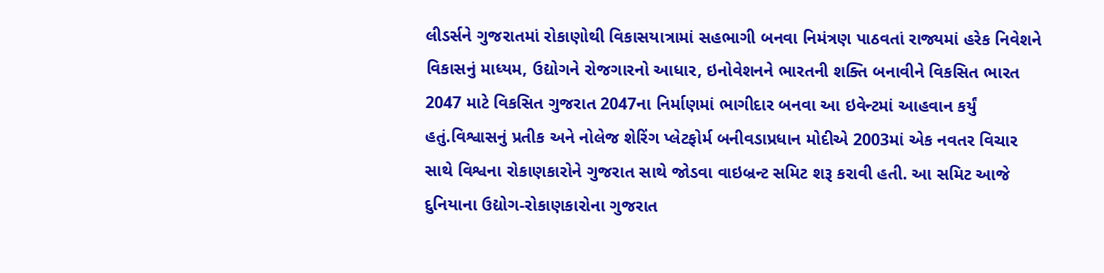લીડર્સને ગુજરાતમાં રોકાણોથી વિકાસયાત્રામાં સહભાગી બનવા નિમંત્રણ પાઠવતાં રાજ્યમાં હરેક નિવેશને વિકાસનું માધ્યમ, ઉદ્યોગને રોજગારનો આધાર, ઇનોવેશનને ભારતની શક્તિ બનાવીને વિકસિત ભારત 2047 માટે વિકસિત ગુજરાત 2047ના નિર્માણમાં ભાગીદાર બનવા આ ઇવેન્ટમાં આહવાન કર્યું હતું.વિશ્વાસનું પ્રતીક અને નોલેજ શેરિંગ પ્લેટફોર્મ બનીવડાપ્રધાન મોદીએ 2003માં એક નવતર વિચાર સાથે વિશ્વના રોકાણકારોને ગુજરાત સાથે જોડવા વાઇબ્રન્ટ સમિટ શરૂ કરાવી હતી. આ સમિટ આજે દુનિયાના ઉદ્યોગ-રોકાણકારોના ગુજરાત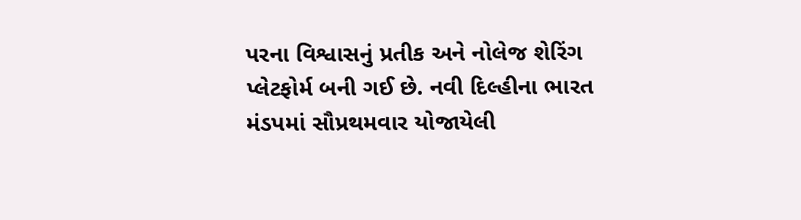પરના વિશ્વાસનું પ્રતીક અને નોલેજ શેરિંગ પ્લેટફોર્મ બની ગઈ છે. નવી દિલ્હીના ભારત મંડપમાં સૌપ્રથમવાર યોજાયેલી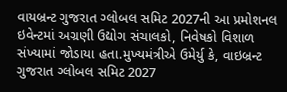વાયબ્રન્ટ ગુજરાત ગ્લોબલ સમિટ 2027ની આ પ્રમોશનલ ઇવેન્ટમાં અગ્રણી ઉદ્યોગ સંચાલકો, નિવેષકો વિશાળ સંખ્યામાં જોડાયા હતા.મુખ્યમંત્રીએ ઉમેર્યુ કે, વાઇબ્રન્ટ ગુજરાત ગ્લોબલ સમિટ 2027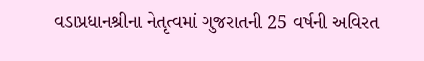વડાપ્રધાનશ્રીના નેતૃત્વમાં ગુજરાતની 25 વર્ષની અવિરત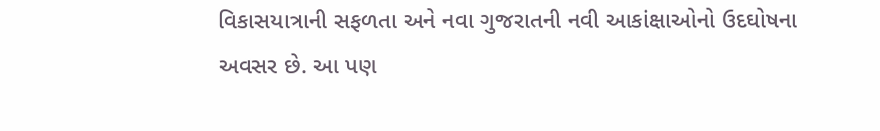વિકાસયાત્રાની સફળતા અને નવા ગુજરાતની નવી આકાંક્ષાઓનો ઉદઘોષના અવસર છે. આ પણ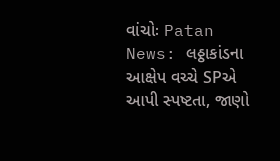વાંચોઃ Patan News: લઠ્ઠાકાંડના આક્ષેપ વચ્ચે SPએ આપી સ્પષ્ટતા, જાણો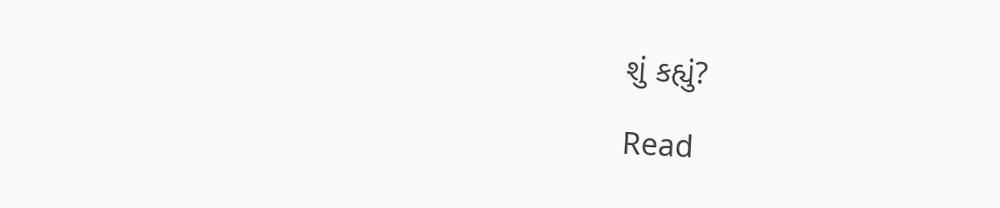શું કહ્યું?

Read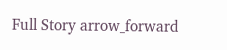Full Story arrow_forward